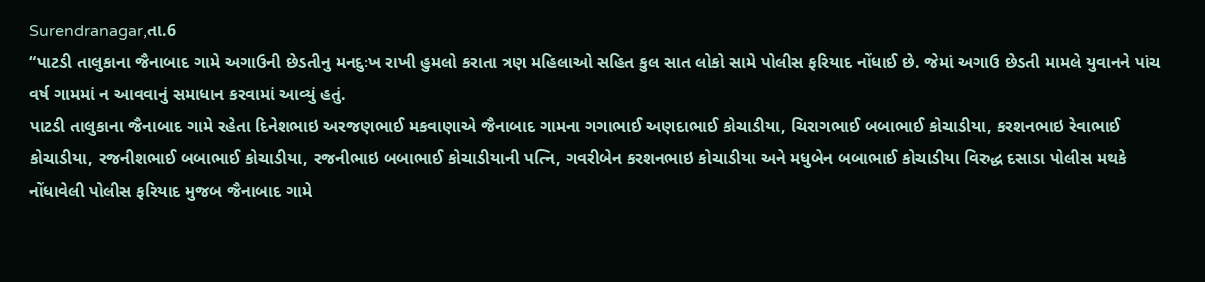Surendranagar,તા.6
“પાટડી તાલુકાના જૈનાબાદ ગામે અગાઉની છેડતીનુ મનદુઃખ રાખી હુમલો કરાતા ત્રણ મહિલાઓ સહિત કુલ સાત લોકો સામે પોલીસ ફરિયાદ નોંધાઈ છે. જેમાં અગાઉ છેડતી મામલે યુવાનને પાંચ વર્ષ ગામમાં ન આવવાનું સમાધાન કરવામાં આવ્યું હતું.
પાટડી તાલુકાના જૈનાબાદ ગામે રહેતા દિનેશભાઇ અરજણભાઈ મકવાણાએ જૈનાબાદ ગામના ગગાભાઈ અણદાભાઈ કોચાડીયા, ચિરાગભાઈ બબાભાઈ કોચાડીયા, કરશનભાઇ રેવાભાઈ કોચાડીયા, રજનીશભાઈ બબાભાઈ કોચાડીયા, રજનીભાઇ બબાભાઈ કોચાડીયાની પત્નિ, ગવરીબેન કરશનભાઇ કોચાડીયા અને મધુબેન બબાભાઈ કોચાડીયા વિરુદ્ધ દસાડા પોલીસ મથકે નોંધાવેલી પોલીસ ફરિયાદ મુજબ જૈનાબાદ ગામે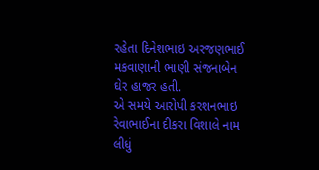રહેતા દિનેશભાઇ અરજણભાઈ મકવાણાની ભાણી સંજનાબેન ઘેર હાજર હતી.
એ સમયે આરોપી કરશનભાઇ રેવાભાઈના દીકરા વિશાલે નામ લીધું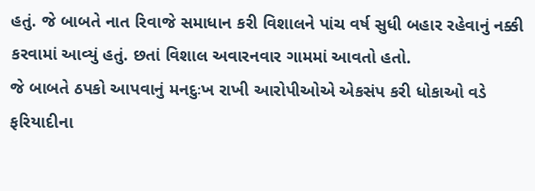હતું. જે બાબતે નાત રિવાજે સમાધાન કરી વિશાલને પાંચ વર્ષ સુધી બહાર રહેવાનું નક્કી કરવામાં આવ્યું હતું. છતાં વિશાલ અવારનવાર ગામમાં આવતો હતો.
જે બાબતે ઠપકો આપવાનું મનદુઃખ રાખી આરોપીઓએ એકસંપ કરી ધોકાઓ વડે ફરિયાદીના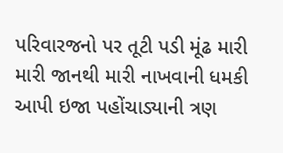પરિવારજનો પર તૂટી પડી મૂંઢ મારી મારી જાનથી મારી નાખવાની ધમકી આપી ઇજા પહોંચાડ્યાની ત્રણ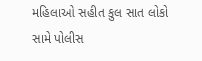મહિલાઓ સહીત કુલ સાત લોકો સામે પોલીસ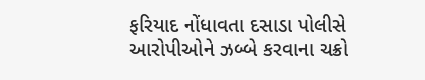ફરિયાદ નોંધાવતા દસાડા પોલીસે આરોપીઓને ઝબ્બે કરવાના ચક્રો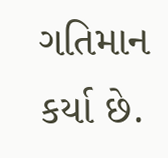ગતિમાન કર્યા છે.